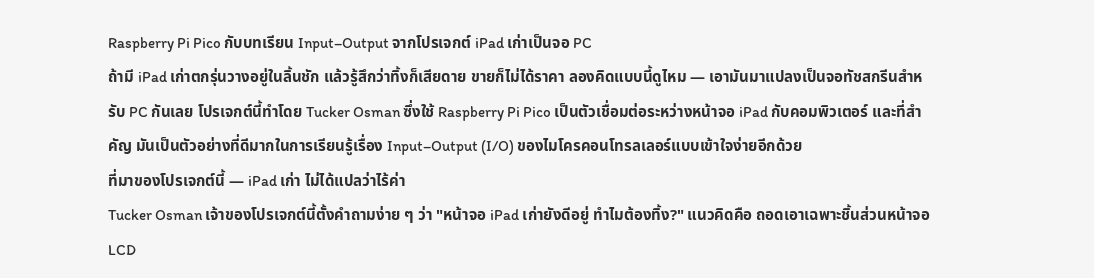Raspberry Pi Pico กับบทเรียน Input–Output จากโปรเจกต์ iPad เก่าเป็นจอ PC
ถ้ามี iPad เก่าตกรุ่นวางอยู่ในลิ้นชัก แล้วรู้สึกว่าทิ้งก็เสียดาย ขายก็ไม่ได้ราคา ลองคิดแบบนี้ดูไหม — เอามันมาแปลงเป็นจอทัชสกรีนสำหรับ PC กันเลย โปรเจกต์นี้ทำโดย Tucker Osman ซึ่งใช้ Raspberry Pi Pico เป็นตัวเชื่อมต่อระหว่างหน้าจอ iPad กับคอมพิวเตอร์ และที่สำคัญ มันเป็นตัวอย่างที่ดีมากในการเรียนรู้เรื่อง Input–Output (I/O) ของไมโครคอนโทรลเลอร์แบบเข้าใจง่ายอีกด้วย
ที่มาของโปรเจกต์นี้ — iPad เก่า ไม่ได้แปลว่าไร้ค่า
Tucker Osman เจ้าของโปรเจกต์นี้ตั้งคำถามง่าย ๆ ว่า "หน้าจอ iPad เก่ายังดีอยู่ ทำไมต้องทิ้ง?" แนวคิดคือ ถอดเอาเฉพาะชิ้นส่วนหน้าจอ LCD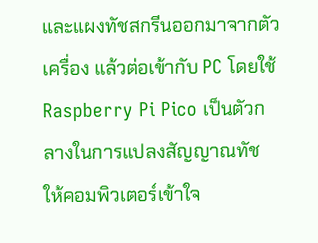และแผงทัชสกรีนออกมาจากตัวเครื่อง แล้วต่อเข้ากับ PC โดยใช้ Raspberry Pi Pico เป็นตัวกลางในการแปลงสัญญาณทัช ให้คอมพิวเตอร์เข้าใจ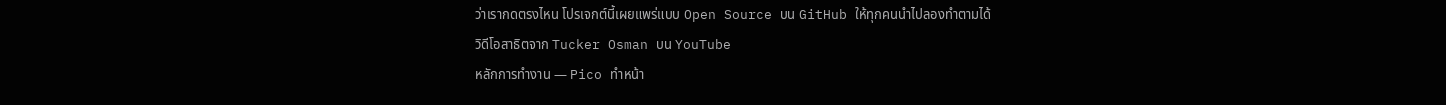ว่าเรากดตรงไหน โปรเจกต์นี้เผยแพร่แบบ Open Source บน GitHub ให้ทุกคนนำไปลองทำตามได้
วิดีโอสาธิตจาก Tucker Osman บน YouTube
หลักการทำงาน — Pico ทำหน้า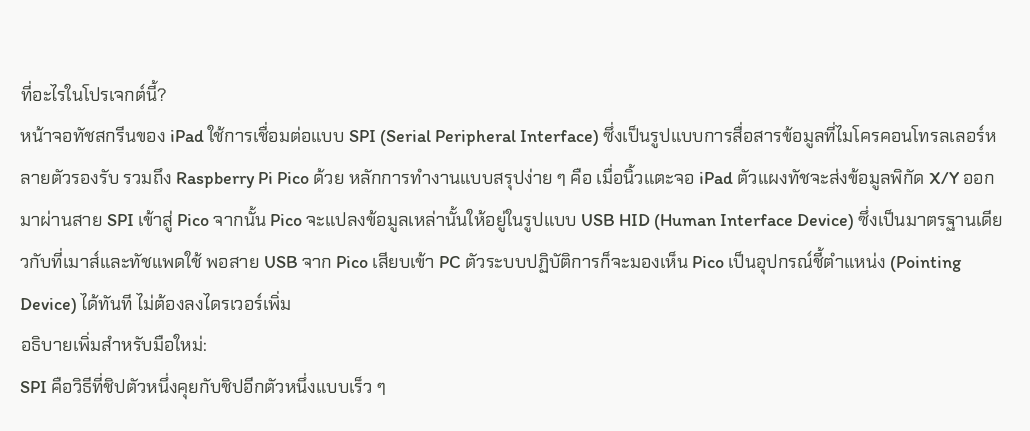ที่อะไรในโปรเจกต์นี้?
หน้าจอทัชสกรีนของ iPad ใช้การเชื่อมต่อแบบ SPI (Serial Peripheral Interface) ซึ่งเป็นรูปแบบการสื่อสารข้อมูลที่ไมโครคอนโทรลเลอร์หลายตัวรองรับ รวมถึง Raspberry Pi Pico ด้วย หลักการทำงานแบบสรุปง่าย ๆ คือ เมื่อนิ้วแตะจอ iPad ตัวแผงทัชจะส่งข้อมูลพิกัด X/Y ออกมาผ่านสาย SPI เข้าสู่ Pico จากนั้น Pico จะแปลงข้อมูลเหล่านั้นให้อยู่ในรูปแบบ USB HID (Human Interface Device) ซึ่งเป็นมาตรฐานเดียวกับที่เมาส์และทัชแพดใช้ พอสาย USB จาก Pico เสียบเข้า PC ตัวระบบปฏิบัติการก็จะมองเห็น Pico เป็นอุปกรณ์ชี้ตำแหน่ง (Pointing Device) ได้ทันที ไม่ต้องลงไดรเวอร์เพิ่ม
อธิบายเพิ่มสำหรับมือใหม่:
SPI คือวิธีที่ชิปตัวหนึ่งคุยกับชิปอีกตัวหนึ่งแบบเร็ว ๆ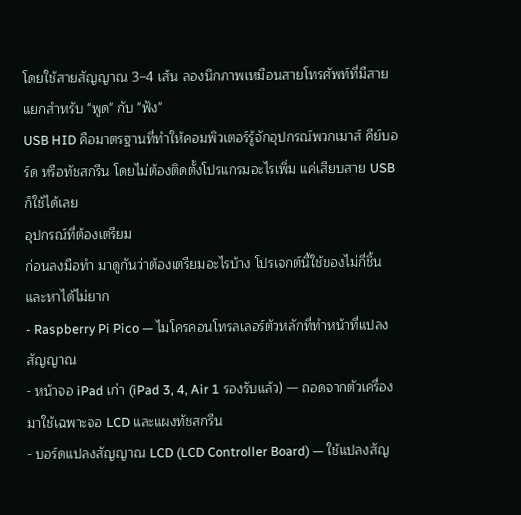โดยใช้สายสัญญาณ 3–4 เส้น ลองนึกภาพเหมือนสายโทรศัพท์ที่มีสายแยกสำหรับ "พูด" กับ "ฟัง"
USB HID คือมาตรฐานที่ทำให้คอมพิวเตอร์รู้จักอุปกรณ์พวกเมาส์ คีย์บอร์ด หรือทัชสกรีน โดยไม่ต้องติดตั้งโปรแกรมอะไรเพิ่ม แค่เสียบสาย USB ก็ใช้ได้เลย
อุปกรณ์ที่ต้องเตรียม
ก่อนลงมือทำ มาดูกันว่าต้องเตรียมอะไรบ้าง โปรเจกต์นี้ใช้ของไม่กี่ชิ้น และหาได้ไม่ยาก
- Raspberry Pi Pico — ไมโครคอนโทรลเลอร์ตัวหลักที่ทำหน้าที่แปลงสัญญาณ
- หน้าจอ iPad เก่า (iPad 3, 4, Air 1 รองรับแล้ว) — ถอดจากตัวเครื่องมาใช้เฉพาะจอ LCD และแผงทัชสกรีน
- บอร์ดแปลงสัญญาณ LCD (LCD Controller Board) — ใช้แปลงสัญ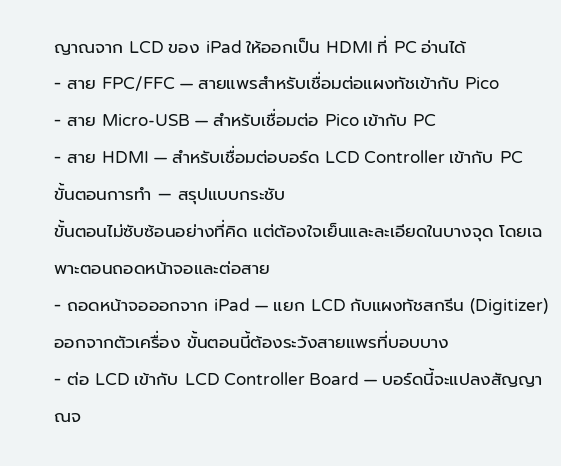ญาณจาก LCD ของ iPad ให้ออกเป็น HDMI ที่ PC อ่านได้
- สาย FPC/FFC — สายแพรสำหรับเชื่อมต่อแผงทัชเข้ากับ Pico
- สาย Micro-USB — สำหรับเชื่อมต่อ Pico เข้ากับ PC
- สาย HDMI — สำหรับเชื่อมต่อบอร์ด LCD Controller เข้ากับ PC
ขั้นตอนการทำ — สรุปแบบกระชับ
ขั้นตอนไม่ซับซ้อนอย่างที่คิด แต่ต้องใจเย็นและละเอียดในบางจุด โดยเฉพาะตอนถอดหน้าจอและต่อสาย
- ถอดหน้าจอออกจาก iPad — แยก LCD กับแผงทัชสกรีน (Digitizer) ออกจากตัวเครื่อง ขั้นตอนนี้ต้องระวังสายแพรที่บอบบาง
- ต่อ LCD เข้ากับ LCD Controller Board — บอร์ดนี้จะแปลงสัญญาณจ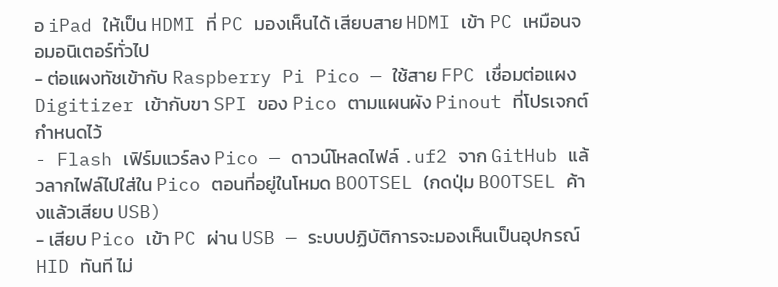อ iPad ให้เป็น HDMI ที่ PC มองเห็นได้ เสียบสาย HDMI เข้า PC เหมือนจอมอนิเตอร์ทั่วไป
- ต่อแผงทัชเข้ากับ Raspberry Pi Pico — ใช้สาย FPC เชื่อมต่อแผง Digitizer เข้ากับขา SPI ของ Pico ตามแผนผัง Pinout ที่โปรเจกต์กำหนดไว้
- Flash เฟิร์มแวร์ลง Pico — ดาวน์โหลดไฟล์ .uf2 จาก GitHub แล้วลากไฟล์ไปใส่ใน Pico ตอนที่อยู่ในโหมด BOOTSEL (กดปุ่ม BOOTSEL ค้างแล้วเสียบ USB)
- เสียบ Pico เข้า PC ผ่าน USB — ระบบปฏิบัติการจะมองเห็นเป็นอุปกรณ์ HID ทันที ไม่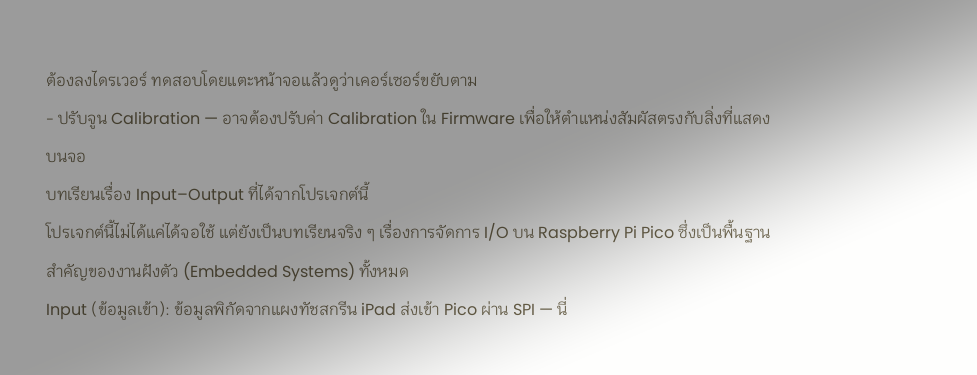ต้องลงไดรเวอร์ ทดสอบโดยแตะหน้าจอแล้วดูว่าเคอร์เซอร์ขยับตาม
- ปรับจูน Calibration — อาจต้องปรับค่า Calibration ใน Firmware เพื่อให้ตำแหน่งสัมผัสตรงกับสิ่งที่แสดงบนจอ
บทเรียนเรื่อง Input–Output ที่ได้จากโปรเจกต์นี้
โปรเจกต์นี้ไม่ได้แค่ได้จอใช้ แต่ยังเป็นบทเรียนจริง ๆ เรื่องการจัดการ I/O บน Raspberry Pi Pico ซึ่งเป็นพื้นฐานสำคัญของงานฝังตัว (Embedded Systems) ทั้งหมด
Input (ข้อมูลเข้า): ข้อมูลพิกัดจากแผงทัชสกรีน iPad ส่งเข้า Pico ผ่าน SPI — นี่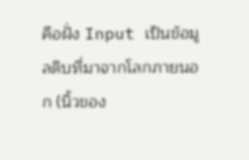คือฝั่ง Input เป็นข้อมูลดิบที่มาจากโลกภายนอก (นิ้วของ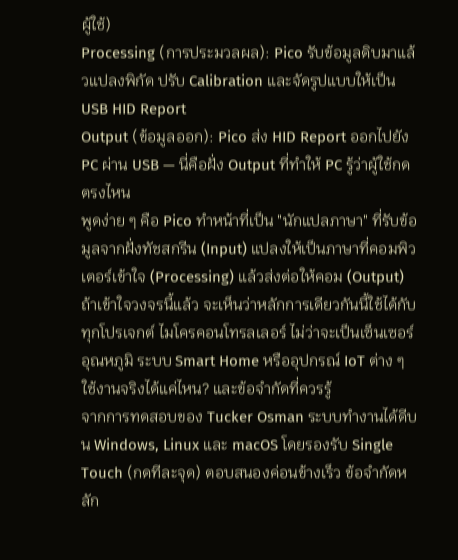ผู้ใช้)
Processing (การประมวลผล): Pico รับข้อมูลดิบมาแล้วแปลงพิกัด ปรับ Calibration และจัดรูปแบบให้เป็น USB HID Report
Output (ข้อมูลออก): Pico ส่ง HID Report ออกไปยัง PC ผ่าน USB — นี่คือฝั่ง Output ที่ทำให้ PC รู้ว่าผู้ใช้กดตรงไหน
พูดง่าย ๆ คือ Pico ทำหน้าที่เป็น "นักแปลภาษา" ที่รับข้อมูลจากฝั่งทัชสกรีน (Input) แปลงให้เป็นภาษาที่คอมพิวเตอร์เข้าใจ (Processing) แล้วส่งต่อให้คอม (Output) ถ้าเข้าใจวงจรนี้แล้ว จะเห็นว่าหลักการเดียวกันนี้ใช้ได้กับทุกโปรเจกต์ ไมโครคอนโทรลเลอร์ ไม่ว่าจะเป็นเซ็นเซอร์อุณหภูมิ ระบบ Smart Home หรืออุปกรณ์ IoT ต่าง ๆ
ใช้งานจริงได้แค่ไหน? และข้อจำกัดที่ควรรู้
จากการทดสอบของ Tucker Osman ระบบทำงานได้ดีบน Windows, Linux และ macOS โดยรองรับ Single Touch (กดทีละจุด) ตอบสนองค่อนข้างเร็ว ข้อจำกัดหลัก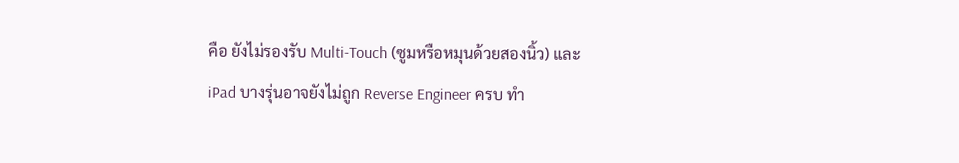คือ ยังไม่รองรับ Multi-Touch (ซูมหรือหมุนด้วยสองนิ้ว) และ iPad บางรุ่นอาจยังไม่ถูก Reverse Engineer ครบ ทำ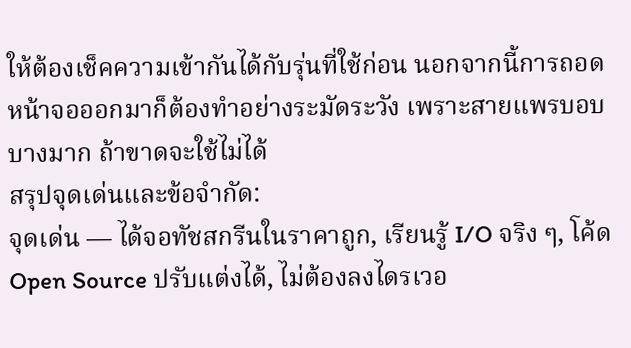ให้ต้องเช็คความเข้ากันได้กับรุ่นที่ใช้ก่อน นอกจากนี้การถอดหน้าจอออกมาก็ต้องทำอย่างระมัดระวัง เพราะสายแพรบอบบางมาก ถ้าขาดจะใช้ไม่ได้
สรุปจุดเด่นและข้อจำกัด:
จุดเด่น — ได้จอทัชสกรีนในราคาถูก, เรียนรู้ I/O จริง ๆ, โค้ด Open Source ปรับแต่งได้, ไม่ต้องลงไดรเวอ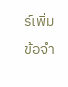ร์เพิ่ม
ข้อจำ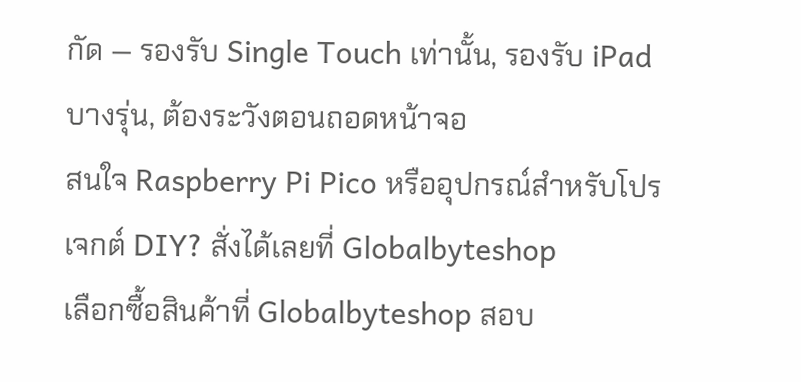กัด — รองรับ Single Touch เท่านั้น, รองรับ iPad บางรุ่น, ต้องระวังตอนถอดหน้าจอ
สนใจ Raspberry Pi Pico หรืออุปกรณ์สำหรับโปรเจกต์ DIY? สั่งได้เลยที่ Globalbyteshop
เลือกซื้อสินค้าที่ Globalbyteshop สอบ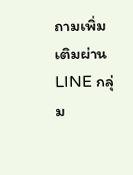ถามเพิ่มเติมผ่าน LINE กลุ่ม